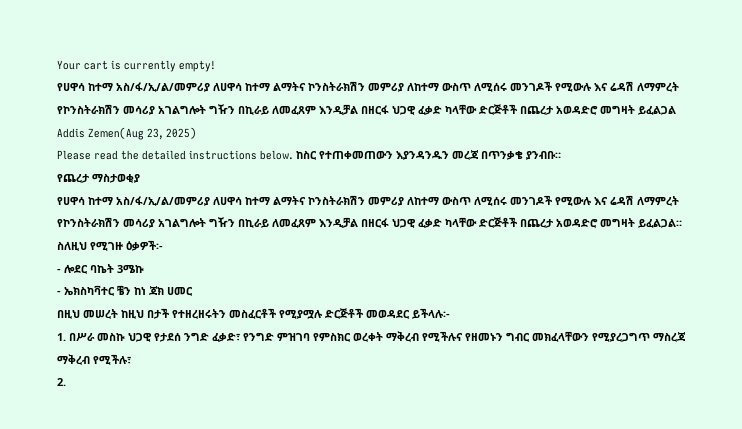Your cart is currently empty!
የሀዋሳ ከተማ አስ/ፋ/ኢ/ል/መምሪያ ለሀዋሳ ከተማ ልማትና ኮንስትራክሽን መምሪያ ለከተማ ውስጥ ለሚሰሩ መንገዶች የሚውሉ እና ሬዳሽ ለማምረት የኮንስትራክሽን መሳሪያ አገልግሎት ግዥን በኪራይ ለመፈጸም እንዲቻል በዘርፋ ህጋዊ ፈቃድ ካላቸው ድርጅቶች በጨረታ አወዳድሮ መግዛት ይፈልጋል
Addis Zemen(Aug 23, 2025)
Please read the detailed instructions below. ከስር የተጠቀመጠውን እያንዳንዱን መረጃ በጥንቃቄ ያንብቡ።
የጨረታ ማስታወቂያ
የሀዋሳ ከተማ አስ/ፋ/ኢ/ል/መምሪያ ለሀዋሳ ከተማ ልማትና ኮንስትራክሽን መምሪያ ለከተማ ውስጥ ለሚሰሩ መንገዶች የሚውሉ እና ሬዳሽ ለማምረት የኮንስትራክሽን መሳሪያ አገልግሎት ግዥን በኪራይ ለመፈጸም እንዲቻል በዘርፋ ህጋዊ ፈቃድ ካላቸው ድርጅቶች በጨረታ አወዳድሮ መግዛት ይፈልጋል።
ስለዚህ የሚገዙ ዕቃዎች፡-
- ሎደር ባኬት 3ሜኩ
- ኤክስካቫተር ቼን ከነ ጃክ ሀመር
በዚህ መሠረት ከዚህ በታች የተዘረዘሩትን መስፈርቶች የሚያሟሉ ድርጅቶች መወዳደር ይችላሉ፡-
1. በሥራ መስኩ ህጋዊ የታደሰ ንግድ ፈቃድ፣ የንግድ ምዝገባ የምስክር ወረቀት ማቅረብ የሚችሉና የዘመኑን ግብር መክፈላቸውን የሚያረጋግጥ ማስረጃ ማቅረብ የሚችሉ፣
2.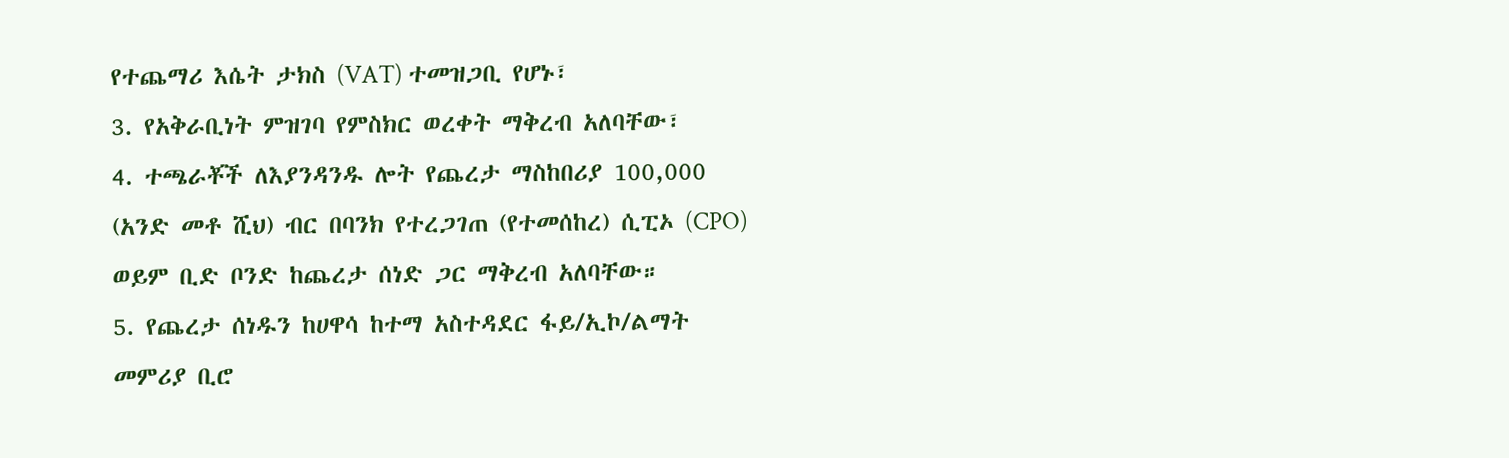የተጨማሪ እሴት ታክስ (VAT) ተመዝጋቢ የሆኑ፣
3. የአቅራቢነት ምዝገባ የምስክር ወረቀት ማቅረብ አለባቸው፣
4. ተጫራቾች ለእያንዳንዱ ሎት የጨረታ ማስከበሪያ 100,000 (አንድ መቶ ሺህ) ብር በባንክ የተረጋገጠ (የተመሰከረ) ሲፒኦ (CPO) ወይም ቢድ ቦንድ ከጨረታ ሰነድ ጋር ማቅረብ አለባቸው።
5. የጨረታ ሰነዱን ከሀዋሳ ከተማ አስተዳደር ፋይ/ኢኮ/ልማት መምሪያ ቢሮ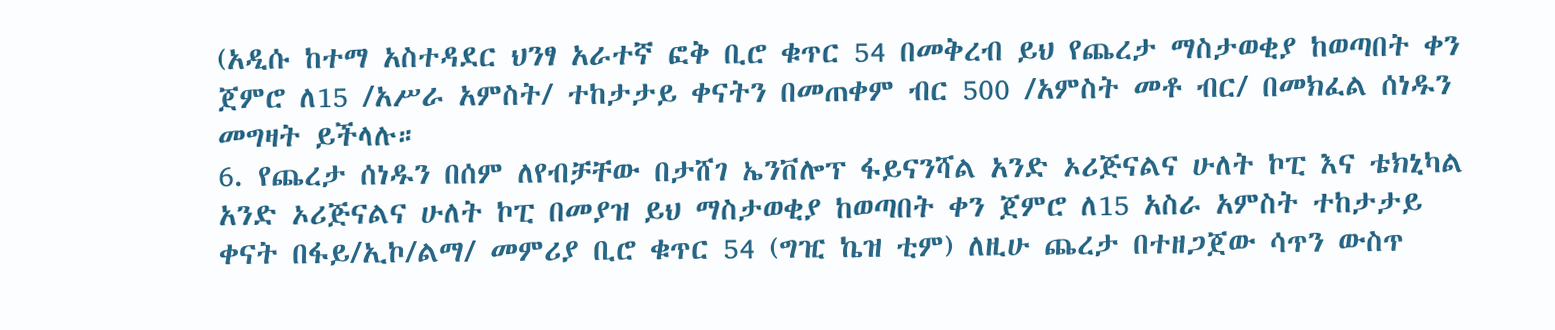(አዲሱ ከተማ አስተዳደር ህንፃ አራተኛ ፎቅ ቢሮ ቁጥር 54 በመቅረብ ይህ የጨረታ ማስታወቂያ ከወጣበት ቀን ጀምሮ ለ15 /አሥራ አምስት/ ተከታታይ ቀናትን በመጠቀም ብር 500 /አምስት መቶ ብር/ በመክፈል ሰነዱን መግዛት ይችላሉ።
6. የጨረታ ሰነዱን በሰም ለየብቻቸው በታሸገ ኤንቨሎፕ ፋይናንሻል አንድ ኦሪጅናልና ሁለት ኮፒ እና ቴክኒካል አንድ ኦሪጅናልና ሁለት ኮፒ በመያዝ ይህ ማስታወቂያ ከወጣበት ቀን ጀምሮ ለ15 አስራ አምስት ተከታታይ ቀናት በፋይ/ኢኮ/ልማ/ መምሪያ ቢሮ ቁጥር 54 (ግዢ ኬዝ ቲም) ለዚሁ ጨረታ በተዘጋጀው ሳጥን ውስጥ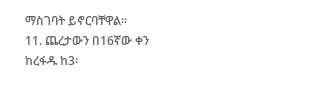ማስገባት ይኖርባቸዋል።
11. ጨረታውን በ16ኛው ቀን ከረፋዱ ከ3፡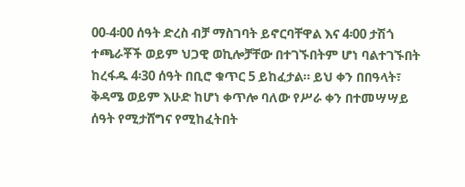00-4፡00 ሰዓት ድረስ ብቻ ማስገባት ይኖርባቸዋል እና 4፡00 ታሽጎ ተጫራቾች ወይም ህጋዊ ወኪሎቻቸው በተገኙበትም ሆነ ባልተገኙበት ከረፋዱ 4፡30 ሰዓት በቢሮ ቁጥር 5 ይከፈታል። ይህ ቀን በበዓላት፣ ቅዳሜ ወይም እሁድ ከሆነ ቀጥሎ ባለው የሥራ ቀን በተመሣሣይ ሰዓት የሚታሸግና የሚከፈትበት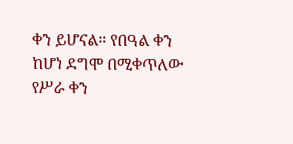ቀን ይሆናል። የበዓል ቀን ከሆነ ደግሞ በሚቀጥለው የሥራ ቀን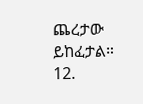ጨረታው ይከፈታል።
12.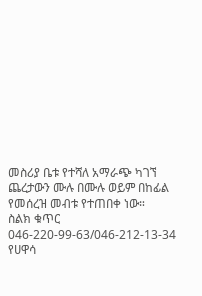መስሪያ ቤቱ የተሻለ አማራጭ ካገኘ ጨረታውን ሙሉ በሙሉ ወይም በከፊል የመሰረዝ መብቱ የተጠበቀ ነው።
ስልክ ቁጥር 046-220-99-63/046-212-13-34
የሀዋሳ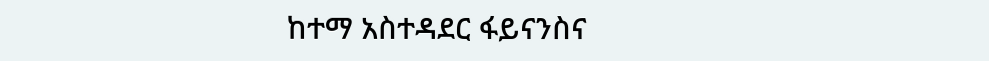ከተማ አስተዳደር ፋይናንስና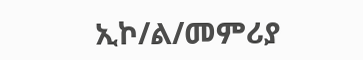ኢኮ/ል/መምሪያ